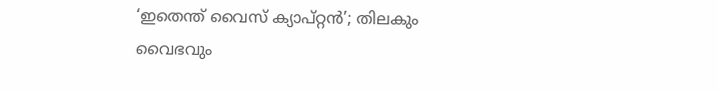‘ഇതെന്ത് വൈസ് ക്യാപ്റ്റൻ’; തിലകും വൈഭവും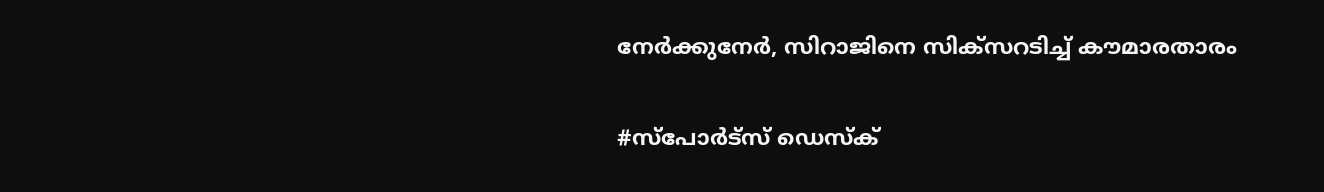നേർക്കുനേർ, സിറാജിനെ സിക്‌സറടിച്ച് കൗമാരതാരം

#സ്പോർട്സ് ഡെസ്ക്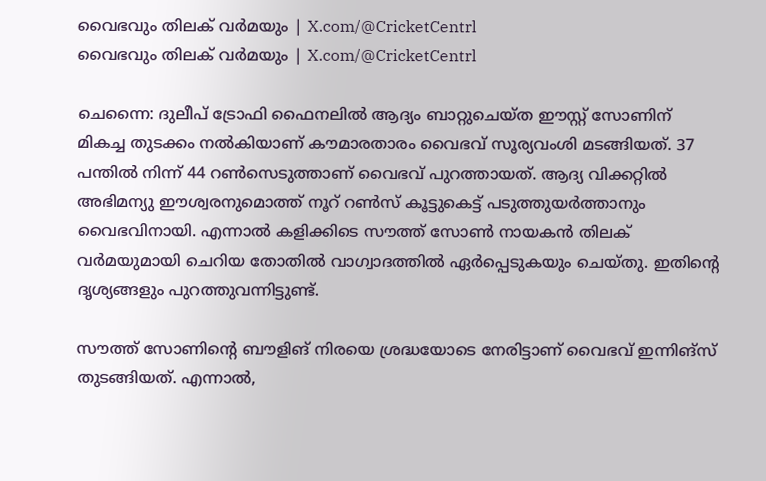വൈഭവും തിലക് വർമയും | X.com/@CricketCentrl
വൈഭവും തിലക് വർമയും | X.com/@CricketCentrl

ചെന്നൈ: ദുലീപ് ട്രോഫി ഫൈനലിൽ ആദ്യം ബാറ്റുചെയ്ത ഈസ്റ്റ് സോണിന് മികച്ച തുടക്കം നൽകിയാണ് കൗമാരതാരം വൈഭവ് സൂര്യവംശി മടങ്ങിയത്. 37 പന്തിൽ നിന്ന് 44 റൺസെടുത്താണ് വൈഭവ് പുറത്തായത്. ആദ്യ വിക്കറ്റിൽ അഭിമന്യു ഈശ്വരനുമൊത്ത് നൂറ് റൺസ് കൂട്ടുകെട്ട് പടുത്തുയർത്താനും വൈഭവിനായി. എന്നാൽ കളിക്കിടെ സൗത്ത് സോൺ നായകൻ തിലക് വർമയുമായി ചെറിയ തോതിൽ വാഗ്വാദത്തിൽ ഏർപ്പെടുകയും ചെയ്തു. ഇതിന്റെ ദൃശ്യങ്ങളും പുറത്തുവന്നിട്ടുണ്ട്.

സൗത്ത് സോണിന്റെ ബൗളിങ് നിരയെ ശ്രദ്ധയോടെ നേരിട്ടാണ് വൈഭവ് ഇന്നിങ്‌സ് തുടങ്ങിയത്. എന്നാൽ,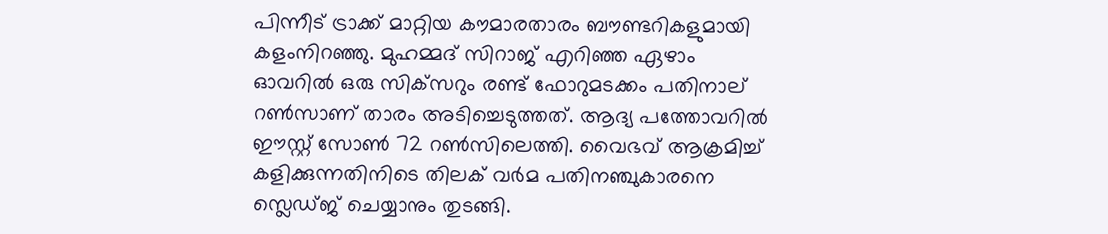പിന്നീട് ട്രാക്ക് മാറ്റിയ കൗമാരതാരം ബൗണ്ടറികളുമായി കളംനിറഞ്ഞു. മുഹമ്മദ് സിറാജ് എറിഞ്ഞ ഏഴാം ഓവറിൽ ഒരു സിക്‌സറും രണ്ട് ഫോറുമടക്കം പതിനാല് റൺസാണ് താരം അടിച്ചെടുത്തത്. ആദ്യ പത്തോവറിൽ ഈസ്റ്റ് സോൺ 72 റൺസിലെത്തി. വൈഭവ് ആക്രമിച്ച് കളിക്കുന്നതിനിടെ തിലക് വർമ പതിനഞ്ചുകാരനെ സ്ലെഡ്ജ് ചെയ്യാനും തുടങ്ങി.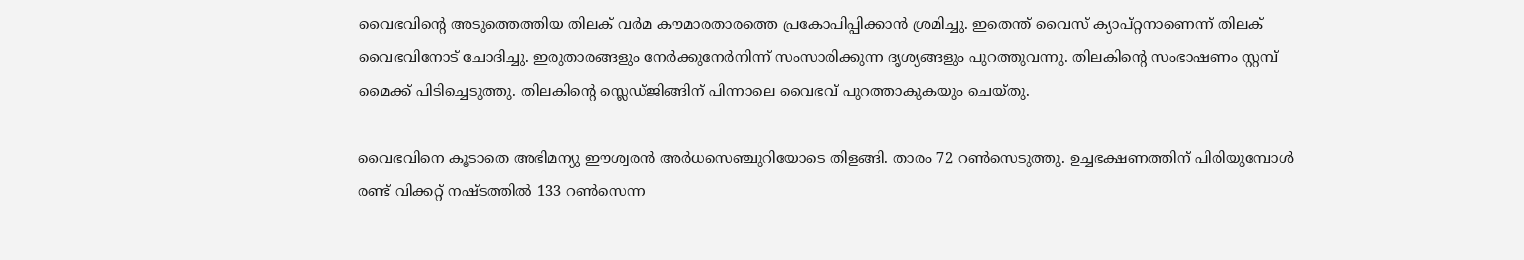വൈഭവിന്റെ അടുത്തെത്തിയ തിലക് വർമ കൗമാരതാരത്തെ പ്രകോപിപ്പിക്കാൻ ശ്രമിച്ചു. ഇതെന്ത് വൈസ് ക്യാപ്റ്റനാണെന്ന് തിലക് വൈഭവിനോട് ചോദിച്ചു. ഇരുതാരങ്ങളും നേർക്കുനേർനിന്ന് സംസാരിക്കുന്ന ദൃശ്യങ്ങളും പുറത്തുവന്നു. തിലകിന്റെ സംഭാഷണം സ്റ്റമ്പ് മൈക്ക് പിടിച്ചെടുത്തു. തിലകിന്റെ സ്ലെഡ്ജിങ്ങിന് പിന്നാലെ വൈഭവ് പുറത്താകുകയും ചെയ്തു.

വൈഭവിനെ കൂടാതെ അഭിമന്യു ഈശ്വരൻ അർധസെഞ്ചുറിയോടെ തിളങ്ങി. താരം 72 റൺസെടുത്തു. ഉച്ചഭക്ഷണത്തിന് പിരിയുമ്പോൾ രണ്ട് വിക്കറ്റ് നഷ്ടത്തിൽ 133 റൺസെന്ന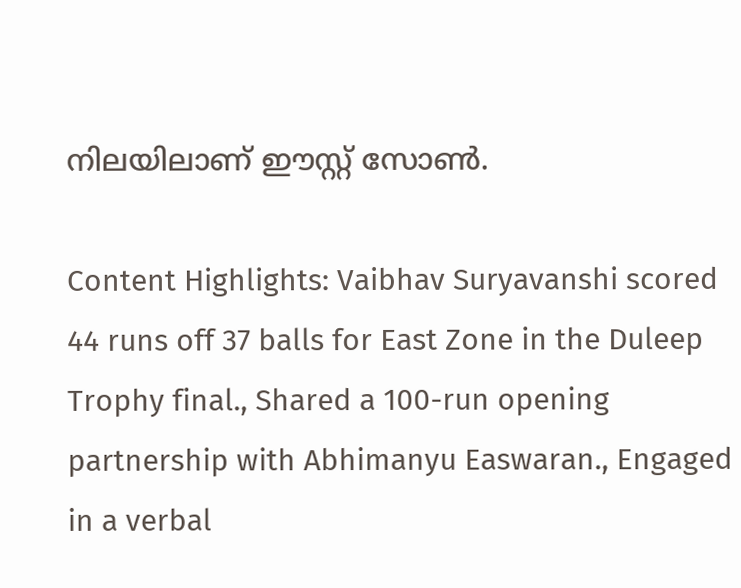നിലയിലാണ് ഈസ്റ്റ് സോൺ.

Content Highlights: Vaibhav Suryavanshi scored 44 runs off 37 balls for East Zone in the Duleep Trophy final., Shared a 100-run opening partnership with Abhimanyu Easwaran., Engaged in a verbal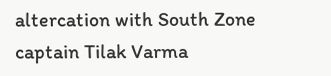altercation with South Zone captain Tilak Varma